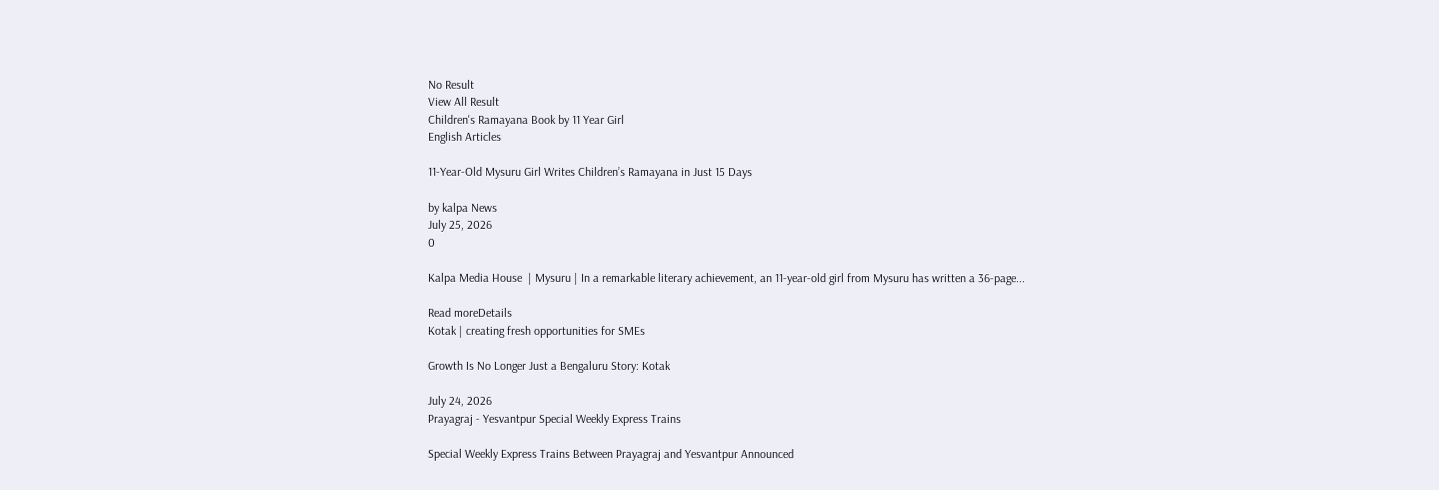No Result
View All Result
Children's Ramayana Book by 11 Year Girl
English Articles

11-Year-Old Mysuru Girl Writes Children’s Ramayana in Just 15 Days

by kalpa News
July 25, 2026
0

Kalpa Media House  | Mysuru | In a remarkable literary achievement, an 11-year-old girl from Mysuru has written a 36-page...

Read moreDetails
Kotak | creating fresh opportunities for SMEs

Growth Is No Longer Just a Bengaluru Story: Kotak

July 24, 2026
Prayagraj - Yesvantpur Special Weekly Express Trains

Special Weekly Express Trains Between Prayagraj and Yesvantpur Announced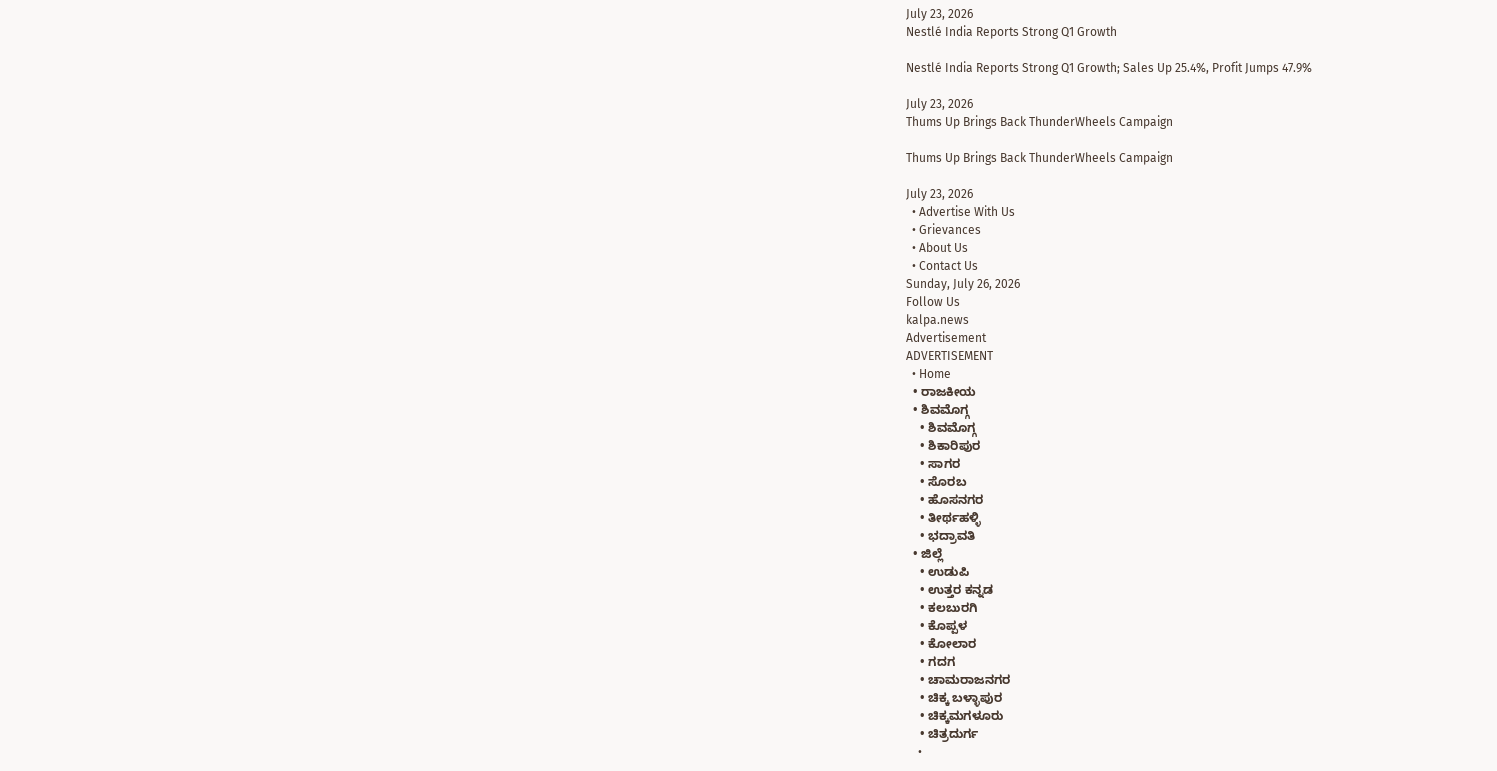July 23, 2026
Nestlé India Reports Strong Q1 Growth

Nestlé India Reports Strong Q1 Growth; Sales Up 25.4%, Profit Jumps 47.9%

July 23, 2026
Thums Up Brings Back ThunderWheels Campaign

Thums Up Brings Back ThunderWheels Campaign

July 23, 2026
  • Advertise With Us
  • Grievances
  • About Us
  • Contact Us
Sunday, July 26, 2026
Follow Us
kalpa.news
Advertisement
ADVERTISEMENT
  • Home
  • ರಾಜಕೀಯ
  • ಶಿವಮೊಗ್ಗ
    • ಶಿವಮೊಗ್ಗ
    • ಶಿಕಾರಿಪುರ
    • ಸಾಗರ
    • ಸೊರಬ
    • ಹೊಸನಗರ
    • ತೀರ್ಥಹಳ್ಳಿ
    • ಭದ್ರಾವತಿ
  • ಜಿಲ್ಲೆ
    • ಉಡುಪಿ
    • ಉತ್ತರ ಕನ್ನಡ
    • ಕಲಬುರಗಿ
    • ಕೊಪ್ಪಳ
    • ಕೋಲಾರ
    • ಗದಗ
    • ಚಾಮರಾಜನಗರ
    • ಚಿಕ್ಕ ಬಳ್ಳಾಪುರ
    • ಚಿಕ್ಕಮಗಳೂರು
    • ಚಿತ್ರದುರ್ಗ
    •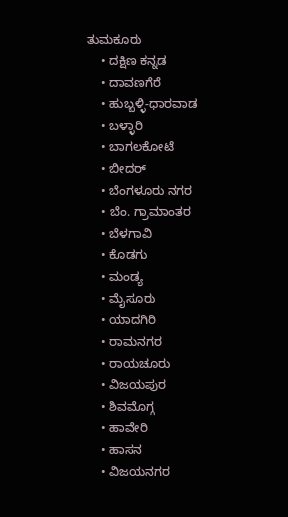ತುಮಕೂರು
    • ದಕ್ಷಿಣ ಕನ್ನಡ
    • ದಾವಣಗೆರೆ
    • ಹುಬ್ಬಳ್ಳಿ-ಧಾರವಾಡ
    • ಬಳ್ಳಾರಿ
    • ಬಾಗಲಕೋಟೆ
    • ಬೀದರ್
    • ಬೆಂಗಳೂರು ನಗರ
    • ಬೆಂ. ಗ್ರಾಮಾಂತರ
    • ಬೆಳಗಾವಿ
    • ಕೊಡಗು
    • ಮಂಡ್ಯ
    • ಮೈಸೂರು
    • ಯಾದಗಿರಿ
    • ರಾಮನಗರ
    • ರಾಯಚೂರು
    • ವಿಜಯಪುರ
    • ಶಿವಮೊಗ್ಗ
    • ಹಾವೇರಿ
    • ಹಾಸನ
    • ವಿಜಯನಗರ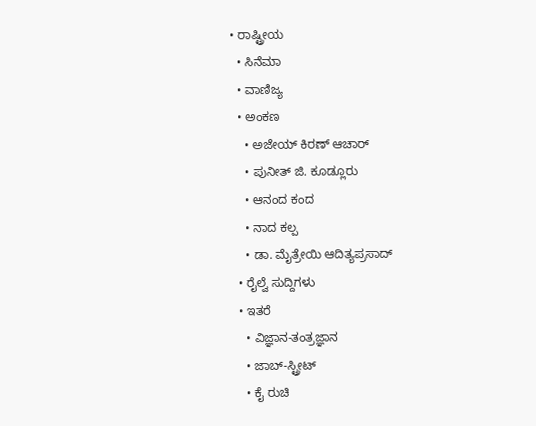• ರಾಷ್ಟ್ರೀಯ
  • ಸಿನೆಮಾ
  • ವಾಣಿಜ್ಯ
  • ಅಂಕಣ
    • ಅಜೇಯ್ ಕಿರಣ್ ಆಚಾರ್
    • ಪುನೀತ್ ಜಿ. ಕೂಡ್ಲೂರು
    • ಆನಂದ ಕಂದ
    • ನಾದ ಕಲ್ಪ
    • ಡಾ. ಮೈತ್ರೇಯಿ ಆದಿತ್ಯಪ್ರಸಾದ್
  • ರೈಲ್ವೆ ಸುದ್ದಿಗಳು
  • ಇತರೆ
    • ವಿಜ್ಞಾನ-ತಂತ್ರಜ್ಞಾನ
    • ಜಾಬ್-ಸ್ಟ್ರೀಟ್
    • ಕೈ ರುಚಿ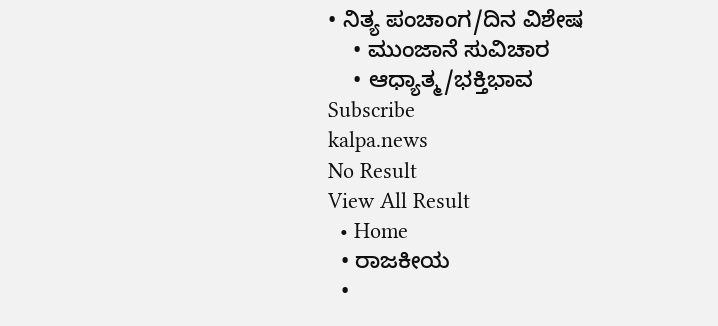• ನಿತ್ಯ ಪಂಚಾಂಗ/ದಿನ ವಿಶೇಷ
    • ಮುಂಜಾನೆ ಸುವಿಚಾರ
    • ಆಧ್ಯಾತ್ಮ/ಭಕ್ತಿಭಾವ
Subscribe
kalpa.news
No Result
View All Result
  • Home
  • ರಾಜಕೀಯ
  •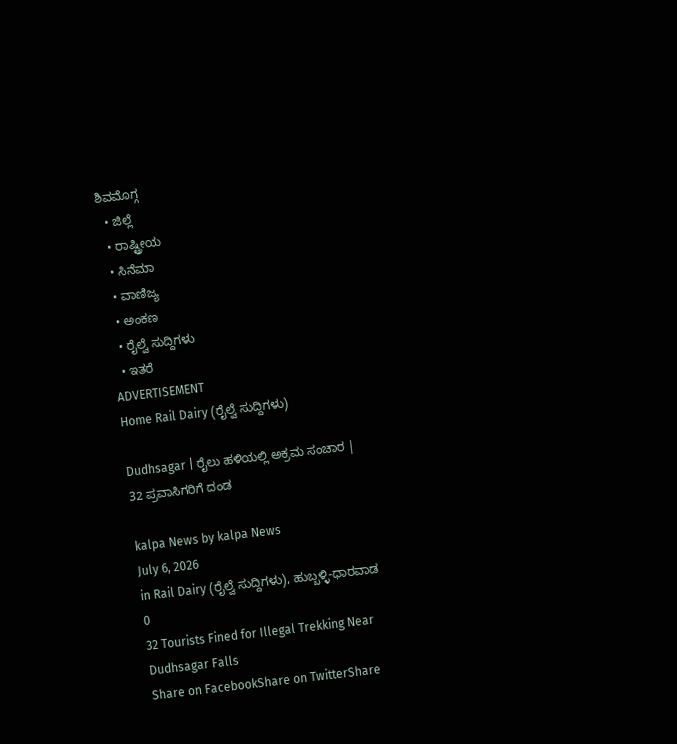ಶಿವಮೊಗ್ಗ
  • ಜಿಲ್ಲೆ
  • ರಾಷ್ಟ್ರೀಯ
  • ಸಿನೆಮಾ
  • ವಾಣಿಜ್ಯ
  • ಅಂಕಣ
  • ರೈಲ್ವೆ ಸುದ್ದಿಗಳು
  • ಇತರೆ
ADVERTISEMENT
Home Rail Dairy (ರೈಲ್ವೆ ಸುದ್ದಿಗಳು)

Dudhsagar | ರೈಲು ಹಳಿಯಲ್ಲಿ ಅಕ್ರಮ ಸಂಚಾರ | 32 ಪ್ರವಾಸಿಗರಿಗೆ ದಂಡ

kalpa News by kalpa News
July 6, 2026
in Rail Dairy (ರೈಲ್ವೆ ಸುದ್ದಿಗಳು), ಹುಬ್ಬಳ್ಳಿ-ಧಾರವಾಡ
0
32 Tourists Fined for Illegal Trekking Near Dudhsagar Falls
Share on FacebookShare on TwitterShare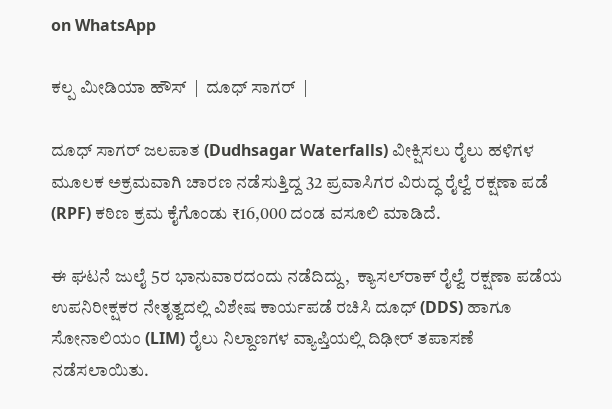on WhatsApp

ಕಲ್ಪ ಮೀಡಿಯಾ ಹೌಸ್  |  ದೂಧ್ ಸಾಗರ್  |

ದೂಧ್ ಸಾಗರ್ ಜಲಪಾತ (Dudhsagar Waterfalls) ವೀಕ್ಷಿಸಲು ರೈಲು ಹಳಿಗಳ ಮೂಲಕ ಅಕ್ರಮವಾಗಿ ಚಾರಣ ನಡೆಸುತ್ತಿದ್ದ 32 ಪ್ರವಾಸಿಗರ ವಿರುದ್ಧ ರೈಲ್ವೆ ರಕ್ಷಣಾ ಪಡೆ (RPF) ಕಠಿಣ ಕ್ರಮ ಕೈಗೊಂಡು ₹16,000 ದಂಡ ವಸೂಲಿ ಮಾಡಿದೆ.

ಈ ಘಟನೆ ಜುಲೈ 5ರ ಭಾನುವಾರದಂದು ನಡೆದಿದ್ದು,  ಕ್ಯಾಸಲ್‌ರಾಕ್ ರೈಲ್ವೆ ರಕ್ಷಣಾ ಪಡೆಯ ಉಪನಿರೀಕ್ಷಕರ ನೇತೃತ್ವದಲ್ಲಿ ವಿಶೇಷ ಕಾರ್ಯಪಡೆ ರಚಿಸಿ ದೂಧ್ (DDS) ಹಾಗೂ ಸೋನಾಲಿಯಂ (LIM) ರೈಲು ನಿಲ್ದಾಣಗಳ ವ್ಯಾಪ್ತಿಯಲ್ಲಿ ದಿಢೀರ್ ತಪಾಸಣೆ ನಡೆಸಲಾಯಿತು.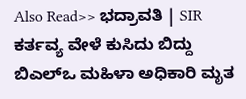Also Read>> ಭದ್ರಾವತಿ | SIR ಕರ್ತವ್ಯ ವೇಳೆ ಕುಸಿದು ಬಿದ್ದು ಬಿಎಲ್‌ಒ ಮಹಿಳಾ ಅಧಿಕಾರಿ ಮೃತ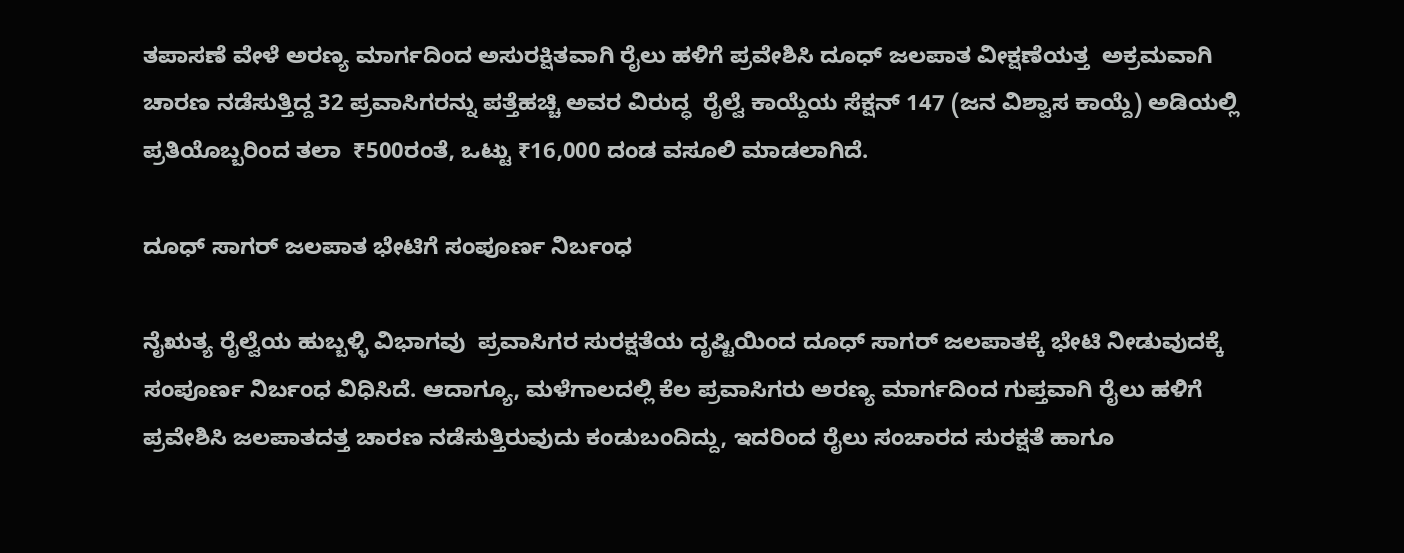ತಪಾಸಣೆ ವೇಳೆ ಅರಣ್ಯ ಮಾರ್ಗದಿಂದ ಅಸುರಕ್ಷಿತವಾಗಿ ರೈಲು ಹಳಿಗೆ ಪ್ರವೇಶಿಸಿ ದೂಧ್ ಜಲಪಾತ ವೀಕ್ಷಣೆಯತ್ತ  ಅಕ್ರಮವಾಗಿ ಚಾರಣ ನಡೆಸುತ್ತಿದ್ದ 32 ಪ್ರವಾಸಿಗರನ್ನು ಪತ್ತೆಹಚ್ಚಿ ಅವರ ವಿರುದ್ಧ  ರೈಲ್ವೆ ಕಾಯ್ದೆಯ ಸೆಕ್ಷನ್ 147 (ಜನ ವಿಶ್ವಾಸ ಕಾಯ್ದೆ) ಅಡಿಯಲ್ಲಿ ಪ್ರತಿಯೊಬ್ಬರಿಂದ ತಲಾ  ₹500ರಂತೆ, ಒಟ್ಟು ₹16,000 ದಂಡ ವಸೂಲಿ ಮಾಡಲಾಗಿದೆ.

ದೂಧ್ ಸಾಗರ್ ಜಲಪಾತ ಭೇಟಿಗೆ ಸಂಪೂರ್ಣ ನಿರ್ಬಂಧ

ನೈಋತ್ಯ ರೈಲ್ವೆಯ ಹುಬ್ಬಳ್ಳಿ ವಿಭಾಗವು  ಪ್ರವಾಸಿಗರ ಸುರಕ್ಷತೆಯ ದೃಷ್ಟಿಯಿಂದ ದೂಧ್ ಸಾಗರ್ ಜಲಪಾತಕ್ಕೆ ಭೇಟಿ ನೀಡುವುದಕ್ಕೆ ಸಂಪೂರ್ಣ ನಿರ್ಬಂಧ ವಿಧಿಸಿದೆ. ಆದಾಗ್ಯೂ, ಮಳೆಗಾಲದಲ್ಲಿ ಕೆಲ ಪ್ರವಾಸಿಗರು ಅರಣ್ಯ ಮಾರ್ಗದಿಂದ ಗುಪ್ತವಾಗಿ ರೈಲು ಹಳಿಗೆ ಪ್ರವೇಶಿಸಿ ಜಲಪಾತದತ್ತ ಚಾರಣ ನಡೆಸುತ್ತಿರುವುದು ಕಂಡುಬಂದಿದ್ದು, ಇದರಿಂದ ರೈಲು ಸಂಚಾರದ ಸುರಕ್ಷತೆ ಹಾಗೂ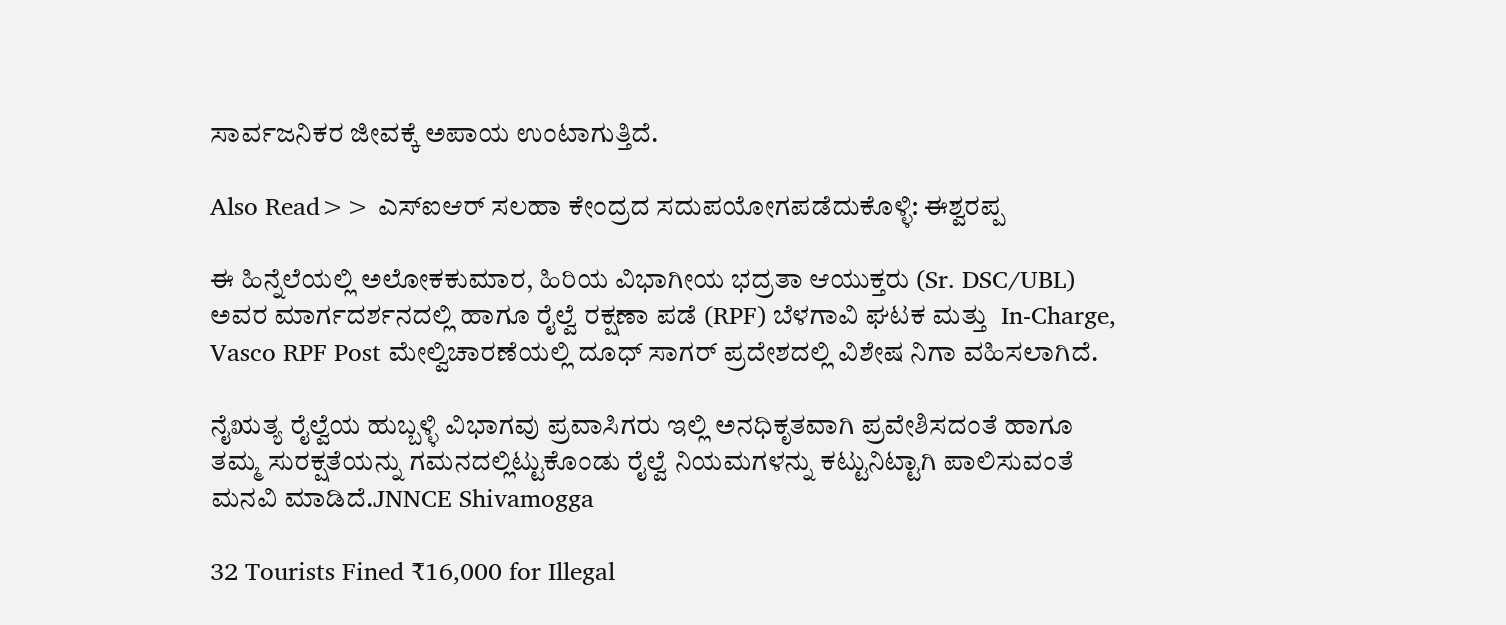ಸಾರ್ವಜನಿಕರ ಜೀವಕ್ಕೆ ಅಪಾಯ ಉಂಟಾಗುತ್ತಿದೆ.

Also Read>> ಎಸ್‍ಐಆರ್ ಸಲಹಾ ಕೇಂದ್ರದ ಸದುಪಯೋಗಪಡೆದುಕೊಳ್ಳಿ: ಈಶ್ವರಪ್ಪ

ಈ ಹಿನ್ನೆಲೆಯಲ್ಲಿ ಅಲೋಕಕುಮಾರ, ಹಿರಿಯ ವಿಭಾಗೀಯ ಭದ್ರತಾ ಆಯುಕ್ತರು (Sr. DSC/UBL) ಅವರ ಮಾರ್ಗದರ್ಶನದಲ್ಲಿ ಹಾಗೂ ರೈಲ್ವೆ ರಕ್ಷಣಾ ಪಡೆ (RPF) ಬೆಳಗಾವಿ ಘಟಕ ಮತ್ತು  In-Charge, Vasco RPF Post ಮೇಲ್ವಿಚಾರಣೆಯಲ್ಲಿ ದೂಧ್ ಸಾಗರ್ ಪ್ರದೇಶದಲ್ಲಿ ವಿಶೇಷ ನಿಗಾ ವಹಿಸಲಾಗಿದೆ.

ನೈಋತ್ಯ ರೈಲ್ವೆಯ ಹುಬ್ಬಳ್ಳಿ ವಿಭಾಗವು ಪ್ರವಾಸಿಗರು ಇಲ್ಲಿ ಅನಧಿಕೃತವಾಗಿ ಪ್ರವೇಶಿಸದಂತೆ ಹಾಗೂ ತಮ್ಮ ಸುರಕ್ಷತೆಯನ್ನು ಗಮನದಲ್ಲಿಟ್ಟುಕೊಂಡು ರೈಲ್ವೆ ನಿಯಮಗಳನ್ನು ಕಟ್ಟುನಿಟ್ಟಾಗಿ ಪಾಲಿಸುವಂತೆ ಮನವಿ ಮಾಡಿದೆ.JNNCE Shivamogga

32 Tourists Fined ₹16,000 for Illegal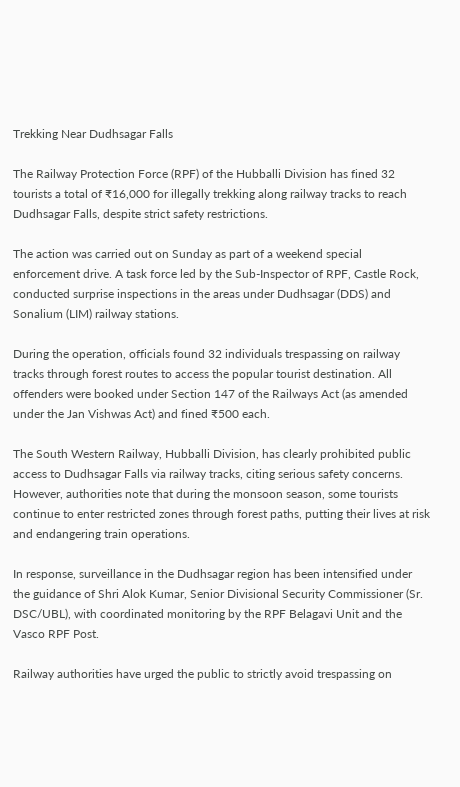Trekking Near Dudhsagar Falls

The Railway Protection Force (RPF) of the Hubballi Division has fined 32 tourists a total of ₹16,000 for illegally trekking along railway tracks to reach Dudhsagar Falls, despite strict safety restrictions.

The action was carried out on Sunday as part of a weekend special enforcement drive. A task force led by the Sub-Inspector of RPF, Castle Rock, conducted surprise inspections in the areas under Dudhsagar (DDS) and Sonalium (LIM) railway stations.

During the operation, officials found 32 individuals trespassing on railway tracks through forest routes to access the popular tourist destination. All offenders were booked under Section 147 of the Railways Act (as amended under the Jan Vishwas Act) and fined ₹500 each.

The South Western Railway, Hubballi Division, has clearly prohibited public access to Dudhsagar Falls via railway tracks, citing serious safety concerns. However, authorities note that during the monsoon season, some tourists continue to enter restricted zones through forest paths, putting their lives at risk and endangering train operations.

In response, surveillance in the Dudhsagar region has been intensified under the guidance of Shri Alok Kumar, Senior Divisional Security Commissioner (Sr. DSC/UBL), with coordinated monitoring by the RPF Belagavi Unit and the Vasco RPF Post.

Railway authorities have urged the public to strictly avoid trespassing on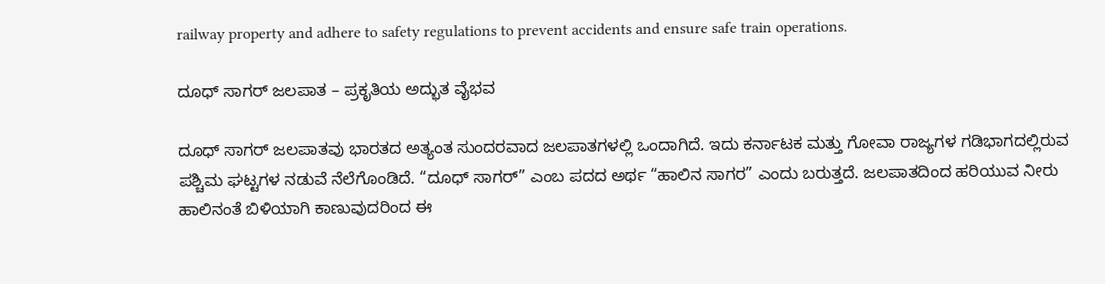railway property and adhere to safety regulations to prevent accidents and ensure safe train operations.

ದೂಧ್ ಸಾಗರ್ ಜಲಪಾತ – ಪ್ರಕೃತಿಯ ಅದ್ಭುತ ವೈಭವ

ದೂಧ್ ಸಾಗರ್ ಜಲಪಾತವು ಭಾರತದ ಅತ್ಯಂತ ಸುಂದರವಾದ ಜಲಪಾತಗಳಲ್ಲಿ ಒಂದಾಗಿದೆ. ಇದು ಕರ್ನಾಟಕ ಮತ್ತು ಗೋವಾ ರಾಜ್ಯಗಳ ಗಡಿಭಾಗದಲ್ಲಿರುವ ಪಶ್ಚಿಮ ಘಟ್ಟಗಳ ನಡುವೆ ನೆಲೆಗೊಂಡಿದೆ. “ದೂಧ್ ಸಾಗರ್” ಎಂಬ ಪದದ ಅರ್ಥ “ಹಾಲಿನ ಸಾಗರ” ಎಂದು ಬರುತ್ತದೆ. ಜಲಪಾತದಿಂದ ಹರಿಯುವ ನೀರು ಹಾಲಿನಂತೆ ಬಿಳಿಯಾಗಿ ಕಾಣುವುದರಿಂದ ಈ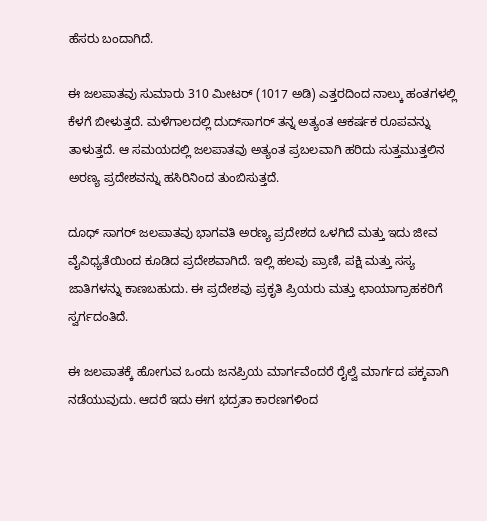ಹೆಸರು ಬಂದಾಗಿದೆ.

ಈ ಜಲಪಾತವು ಸುಮಾರು 310 ಮೀಟರ್ (1017 ಅಡಿ) ಎತ್ತರದಿಂದ ನಾಲ್ಕು ಹಂತಗಳಲ್ಲಿ ಕೆಳಗೆ ಬೀಳುತ್ತದೆ. ಮಳೆಗಾಲದಲ್ಲಿ ದುದ್‌ಸಾಗರ್ ತನ್ನ ಅತ್ಯಂತ ಆಕರ್ಷಕ ರೂಪವನ್ನು ತಾಳುತ್ತದೆ. ಆ ಸಮಯದಲ್ಲಿ ಜಲಪಾತವು ಅತ್ಯಂತ ಪ್ರಬಲವಾಗಿ ಹರಿದು ಸುತ್ತಮುತ್ತಲಿನ ಅರಣ್ಯ ಪ್ರದೇಶವನ್ನು ಹಸಿರಿನಿಂದ ತುಂಬಿಸುತ್ತದೆ.

ದೂಧ್ ಸಾಗರ್ ಜಲಪಾತವು ಭಾಗವತಿ ಅರಣ್ಯ ಪ್ರದೇಶದ ಒಳಗಿದೆ ಮತ್ತು ಇದು ಜೀವ ವೈವಿಧ್ಯತೆಯಿಂದ ಕೂಡಿದ ಪ್ರದೇಶವಾಗಿದೆ. ಇಲ್ಲಿ ಹಲವು ಪ್ರಾಣಿ, ಪಕ್ಷಿ ಮತ್ತು ಸಸ್ಯ ಜಾತಿಗಳನ್ನು ಕಾಣಬಹುದು. ಈ ಪ್ರದೇಶವು ಪ್ರಕೃತಿ ಪ್ರಿಯರು ಮತ್ತು ಛಾಯಾಗ್ರಾಹಕರಿಗೆ ಸ್ವರ್ಗದಂತಿದೆ.

ಈ ಜಲಪಾತಕ್ಕೆ ಹೋಗುವ ಒಂದು ಜನಪ್ರಿಯ ಮಾರ್ಗವೆಂದರೆ ರೈಲ್ವೆ ಮಾರ್ಗದ ಪಕ್ಕವಾಗಿ ನಡೆಯುವುದು. ಆದರೆ ಇದು ಈಗ ಭದ್ರತಾ ಕಾರಣಗಳಿಂದ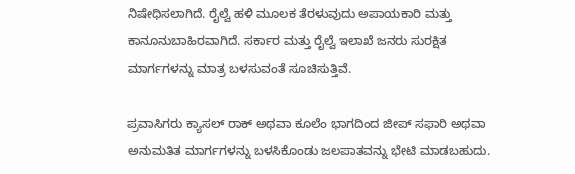ನಿಷೇಧಿಸಲಾಗಿದೆ. ರೈಲ್ವೆ ಹಳಿ ಮೂಲಕ ತೆರಳುವುದು ಅಪಾಯಕಾರಿ ಮತ್ತು ಕಾನೂನುಬಾಹಿರವಾಗಿದೆ. ಸರ್ಕಾರ ಮತ್ತು ರೈಲ್ವೆ ಇಲಾಖೆ ಜನರು ಸುರಕ್ಷಿತ ಮಾರ್ಗಗಳನ್ನು ಮಾತ್ರ ಬಳಸುವಂತೆ ಸೂಚಿಸುತ್ತಿವೆ.

ಪ್ರವಾಸಿಗರು ಕ್ಯಾಸಲ್ ರಾಕ್ ಅಥವಾ ಕೂಲೆಂ ಭಾಗದಿಂದ ಜೀಪ್ ಸಫಾರಿ ಅಥವಾ ಅನುಮತಿತ ಮಾರ್ಗಗಳನ್ನು ಬಳಸಿಕೊಂಡು ಜಲಪಾತವನ್ನು ಭೇಟಿ ಮಾಡಬಹುದು.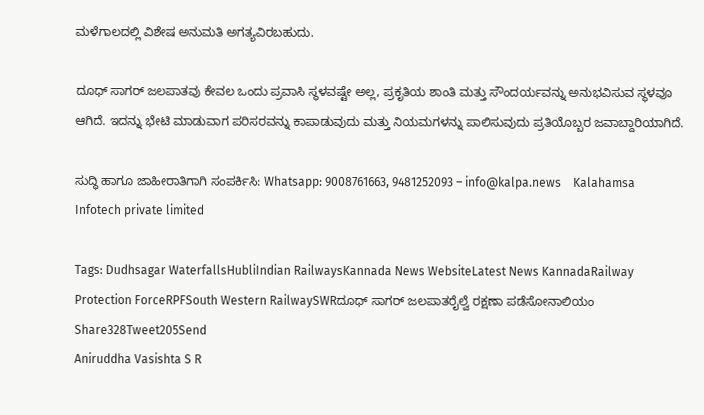ಮಳೆಗಾಲದಲ್ಲಿ ವಿಶೇಷ ಅನುಮತಿ ಅಗತ್ಯವಿರಬಹುದು.

ದೂಧ್ ಸಾಗರ್ ಜಲಪಾತವು ಕೇವಲ ಒಂದು ಪ್ರವಾಸಿ ಸ್ಥಳವಷ್ಟೇ ಅಲ್ಲ, ಪ್ರಕೃತಿಯ ಶಾಂತಿ ಮತ್ತು ಸೌಂದರ್ಯವನ್ನು ಅನುಭವಿಸುವ ಸ್ಥಳವೂ ಆಗಿದೆ. ಇದನ್ನು ಭೇಟಿ ಮಾಡುವಾಗ ಪರಿಸರವನ್ನು ಕಾಪಾಡುವುದು ಮತ್ತು ನಿಯಮಗಳನ್ನು ಪಾಲಿಸುವುದು ಪ್ರತಿಯೊಬ್ಬರ ಜವಾಬ್ದಾರಿಯಾಗಿದೆ.

ಸುದ್ಧಿ ಹಾಗೂ ಜಾಹೀರಾತಿಗಾಗಿ ಸಂಪರ್ಕಿಸಿ: Whatsapp: 9008761663, 9481252093 – info@kalpa.news    Kalahamsa Infotech private limited

Tags: Dudhsagar WaterfallsHubliIndian RailwaysKannada News WebsiteLatest News KannadaRailway Protection ForceRPFSouth Western RailwaySWRದೂಧ್ ಸಾಗರ್ ಜಲಪಾತರೈಲ್ವೆ ರಕ್ಷಣಾ ಪಡೆಸೋನಾಲಿಯಂ
Share328Tweet205Send
Aniruddha Vasishta S R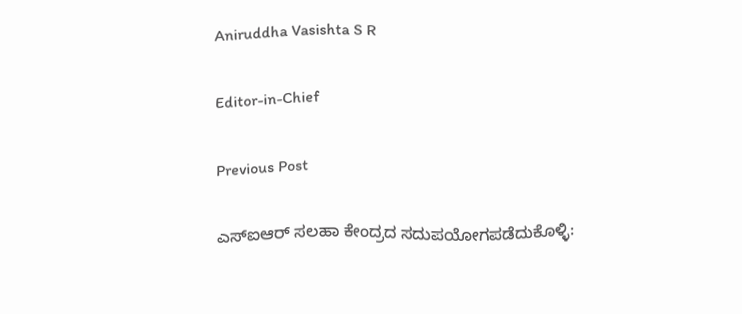Aniruddha Vasishta S R

Editor-in-Chief

Previous Post

ಎಸ್‍ಐಆರ್ ಸಲಹಾ ಕೇಂದ್ರದ ಸದುಪಯೋಗಪಡೆದುಕೊಳ್ಳಿ: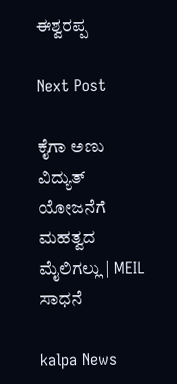ಈಶ್ವರಪ್ಪ

Next Post

ಕೈಗಾ ಅಣು ವಿದ್ಯುತ್ ಯೋಜನೆಗೆ ಮಹತ್ವದ ಮೈಲಿಗಲ್ಲು | MEIL ಸಾಧನೆ

kalpa News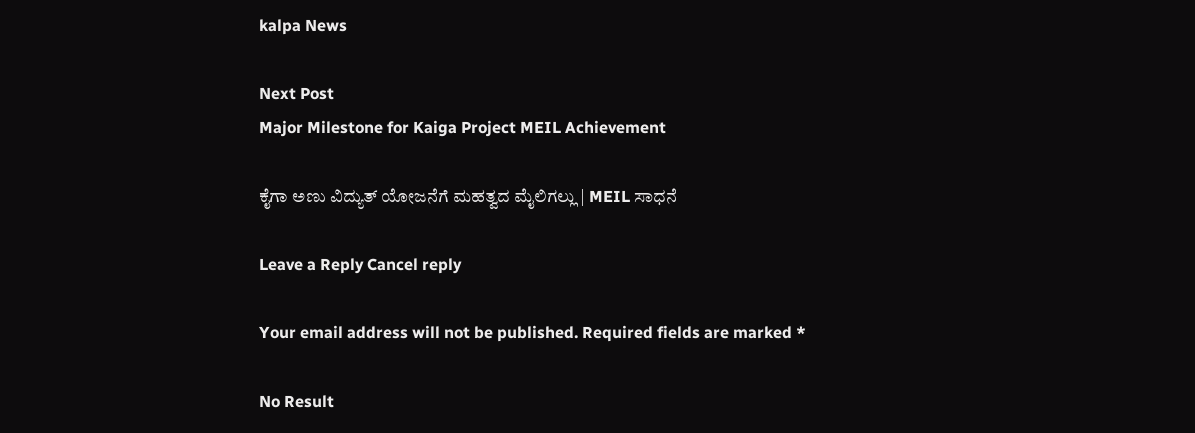kalpa News

Next Post
Major Milestone for Kaiga Project MEIL Achievement

ಕೈಗಾ ಅಣು ವಿದ್ಯುತ್ ಯೋಜನೆಗೆ ಮಹತ್ವದ ಮೈಲಿಗಲ್ಲು | MEIL ಸಾಧನೆ

Leave a Reply Cancel reply

Your email address will not be published. Required fields are marked *

No Result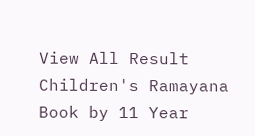View All Result
Children's Ramayana Book by 11 Year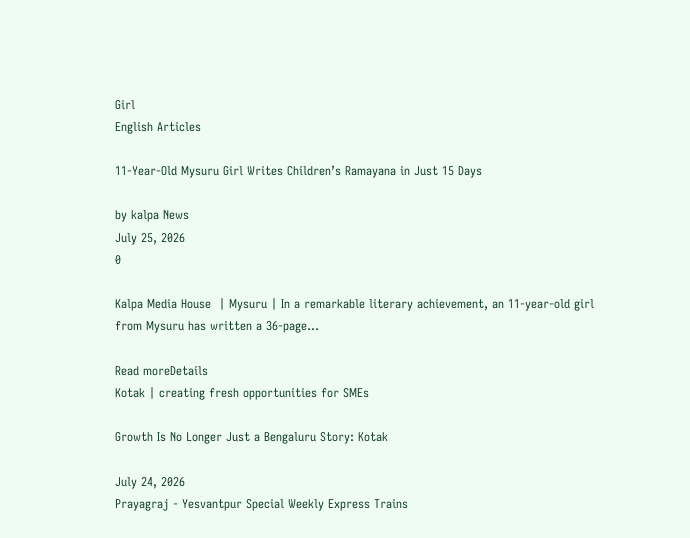Girl
English Articles

11-Year-Old Mysuru Girl Writes Children’s Ramayana in Just 15 Days

by kalpa News
July 25, 2026
0

Kalpa Media House  | Mysuru | In a remarkable literary achievement, an 11-year-old girl from Mysuru has written a 36-page...

Read moreDetails
Kotak | creating fresh opportunities for SMEs

Growth Is No Longer Just a Bengaluru Story: Kotak

July 24, 2026
Prayagraj - Yesvantpur Special Weekly Express Trains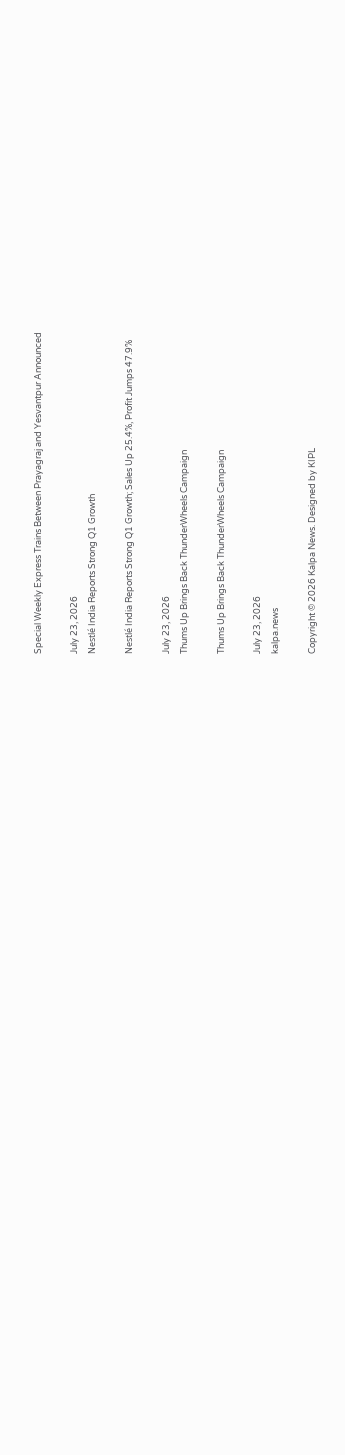Special Weekly Express Trains Between Prayagraj and Yesvantpur Announced

July 23, 2026
Nestlé India Reports Strong Q1 Growth

Nestlé India Reports Strong Q1 Growth; Sales Up 25.4%, Profit Jumps 47.9%

July 23, 2026
Thums Up Brings Back ThunderWheels Campaign

Thums Up Brings Back ThunderWheels Campaign

July 23, 2026
kalpa.news

Copyright © 2026 Kalpa News. Designed by KIPL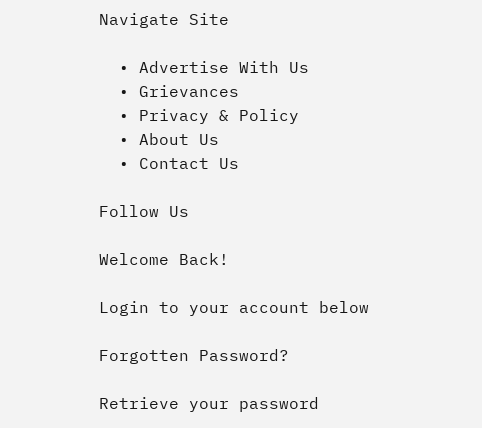Navigate Site

  • Advertise With Us
  • Grievances
  • Privacy & Policy
  • About Us
  • Contact Us

Follow Us

Welcome Back!

Login to your account below

Forgotten Password?

Retrieve your password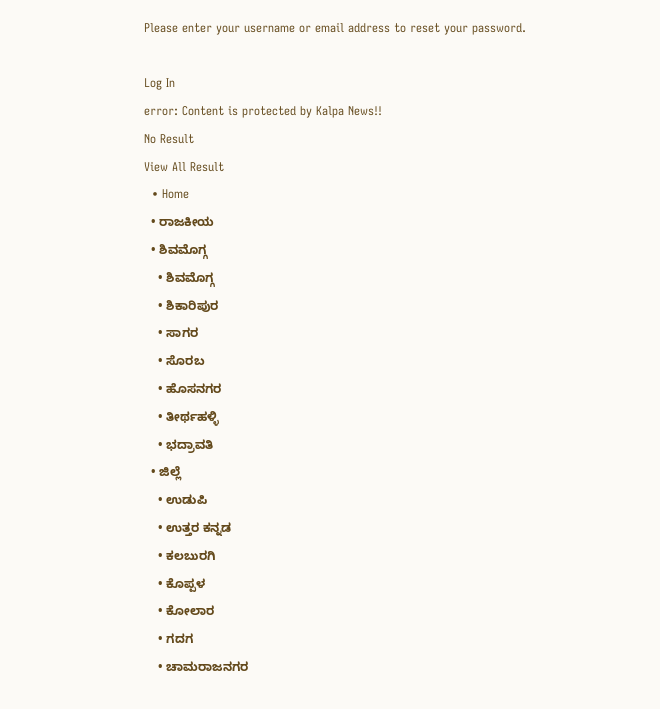Please enter your username or email address to reset your password.

Log In
error: Content is protected by Kalpa News!!
No Result
View All Result
  • Home
  • ರಾಜಕೀಯ
  • ಶಿವಮೊಗ್ಗ
    • ಶಿವಮೊಗ್ಗ
    • ಶಿಕಾರಿಪುರ
    • ಸಾಗರ
    • ಸೊರಬ
    • ಹೊಸನಗರ
    • ತೀರ್ಥಹಳ್ಳಿ
    • ಭದ್ರಾವತಿ
  • ಜಿಲ್ಲೆ
    • ಉಡುಪಿ
    • ಉತ್ತರ ಕನ್ನಡ
    • ಕಲಬುರಗಿ
    • ಕೊಪ್ಪಳ
    • ಕೋಲಾರ
    • ಗದಗ
    • ಚಾಮರಾಜನಗರ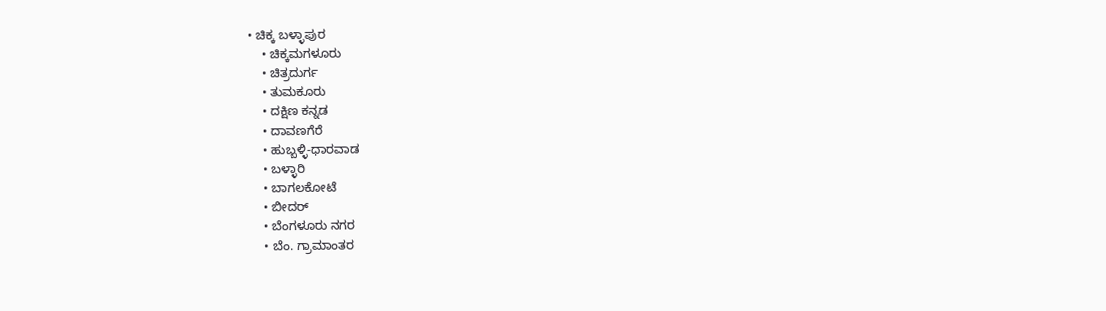• ಚಿಕ್ಕ ಬಳ್ಳಾಪುರ
    • ಚಿಕ್ಕಮಗಳೂರು
    • ಚಿತ್ರದುರ್ಗ
    • ತುಮಕೂರು
    • ದಕ್ಷಿಣ ಕನ್ನಡ
    • ದಾವಣಗೆರೆ
    • ಹುಬ್ಬಳ್ಳಿ-ಧಾರವಾಡ
    • ಬಳ್ಳಾರಿ
    • ಬಾಗಲಕೋಟೆ
    • ಬೀದರ್
    • ಬೆಂಗಳೂರು ನಗರ
    • ಬೆಂ. ಗ್ರಾಮಾಂತರ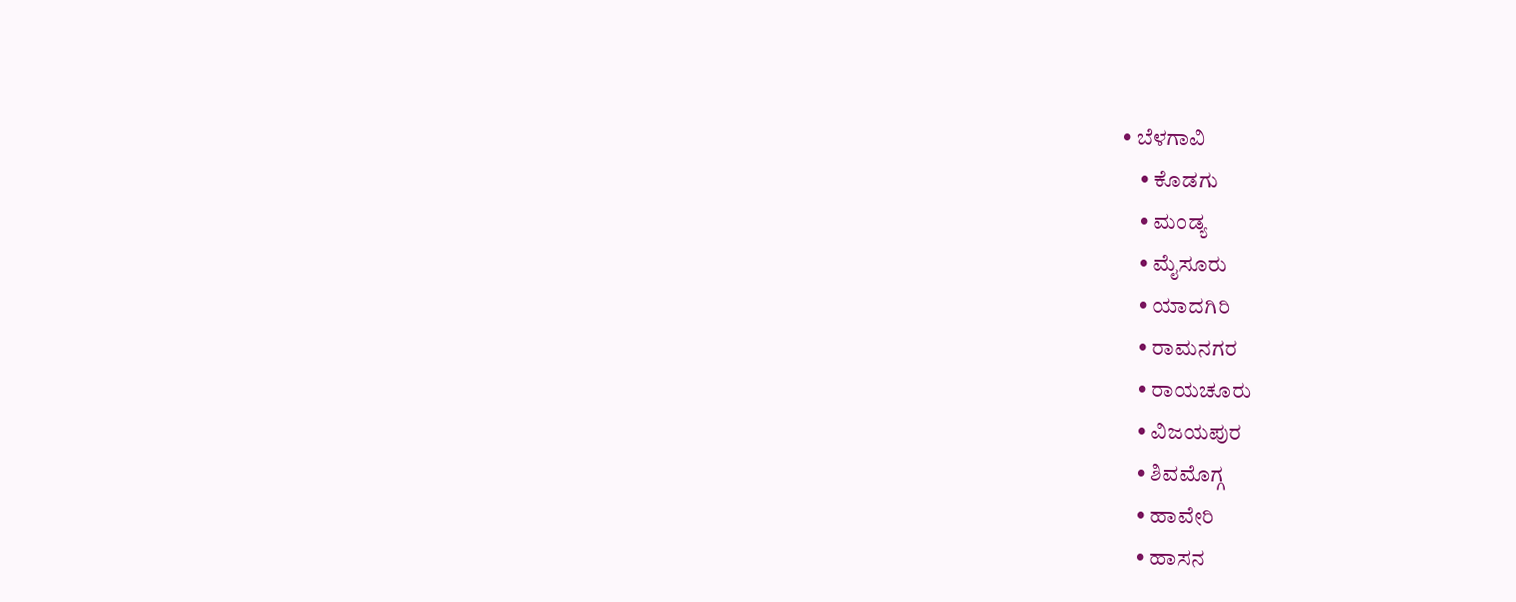• ಬೆಳಗಾವಿ
    • ಕೊಡಗು
    • ಮಂಡ್ಯ
    • ಮೈಸೂರು
    • ಯಾದಗಿರಿ
    • ರಾಮನಗರ
    • ರಾಯಚೂರು
    • ವಿಜಯಪುರ
    • ಶಿವಮೊಗ್ಗ
    • ಹಾವೇರಿ
    • ಹಾಸನ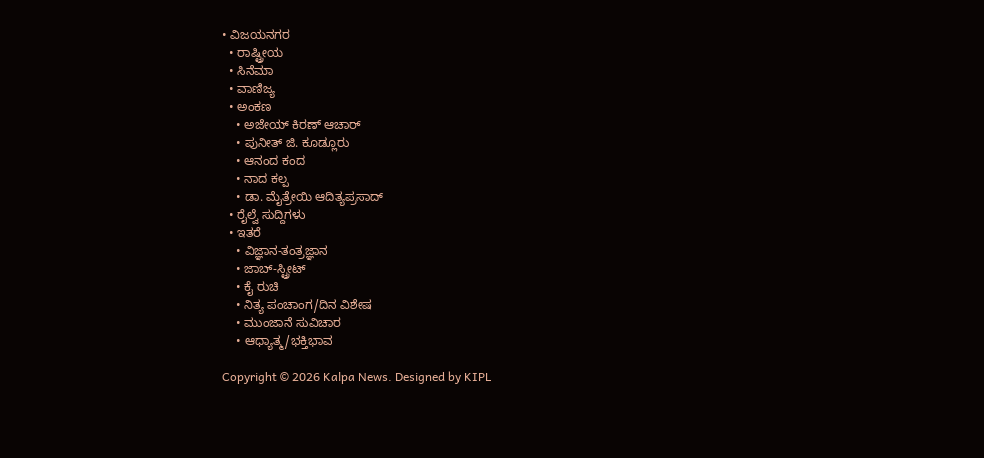• ವಿಜಯನಗರ
  • ರಾಷ್ಟ್ರೀಯ
  • ಸಿನೆಮಾ
  • ವಾಣಿಜ್ಯ
  • ಅಂಕಣ
    • ಅಜೇಯ್ ಕಿರಣ್ ಆಚಾರ್
    • ಪುನೀತ್ ಜಿ. ಕೂಡ್ಲೂರು
    • ಆನಂದ ಕಂದ
    • ನಾದ ಕಲ್ಪ
    • ಡಾ. ಮೈತ್ರೇಯಿ ಆದಿತ್ಯಪ್ರಸಾದ್
  • ರೈಲ್ವೆ ಸುದ್ದಿಗಳು
  • ಇತರೆ
    • ವಿಜ್ಞಾನ-ತಂತ್ರಜ್ಞಾನ
    • ಜಾಬ್-ಸ್ಟ್ರೀಟ್
    • ಕೈ ರುಚಿ
    • ನಿತ್ಯ ಪಂಚಾಂಗ/ದಿನ ವಿಶೇಷ
    • ಮುಂಜಾನೆ ಸುವಿಚಾರ
    • ಆಧ್ಯಾತ್ಮ/ಭಕ್ತಿಭಾವ

Copyright © 2026 Kalpa News. Designed by KIPL